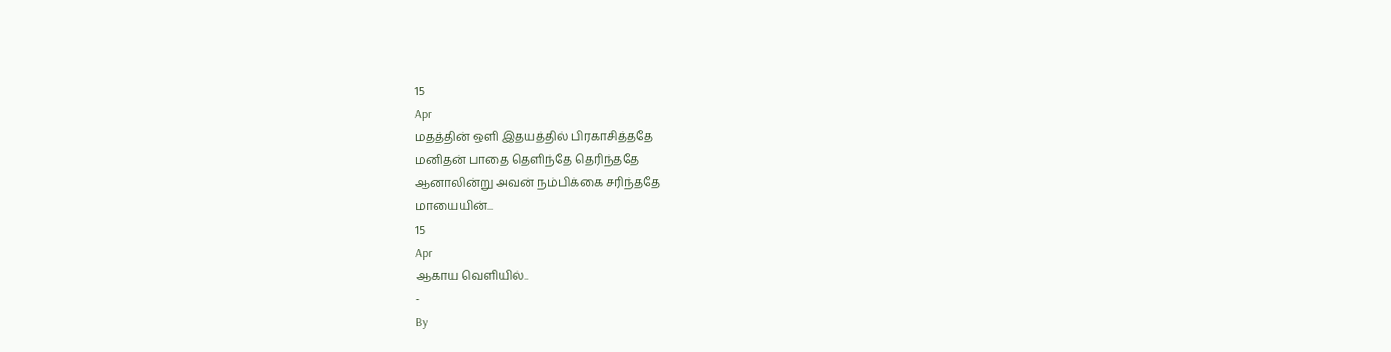15
Apr
மதத்தின் ஒளி இதயத்தில் பிரகாசித்ததே
மனிதன் பாதை தெளிந்தே தெரிந்ததே
ஆனாலின்று அவன் நம்பிக்கை சரிந்ததே
மாயையின்...
15
Apr
ஆகாய வெளியில்..
-
By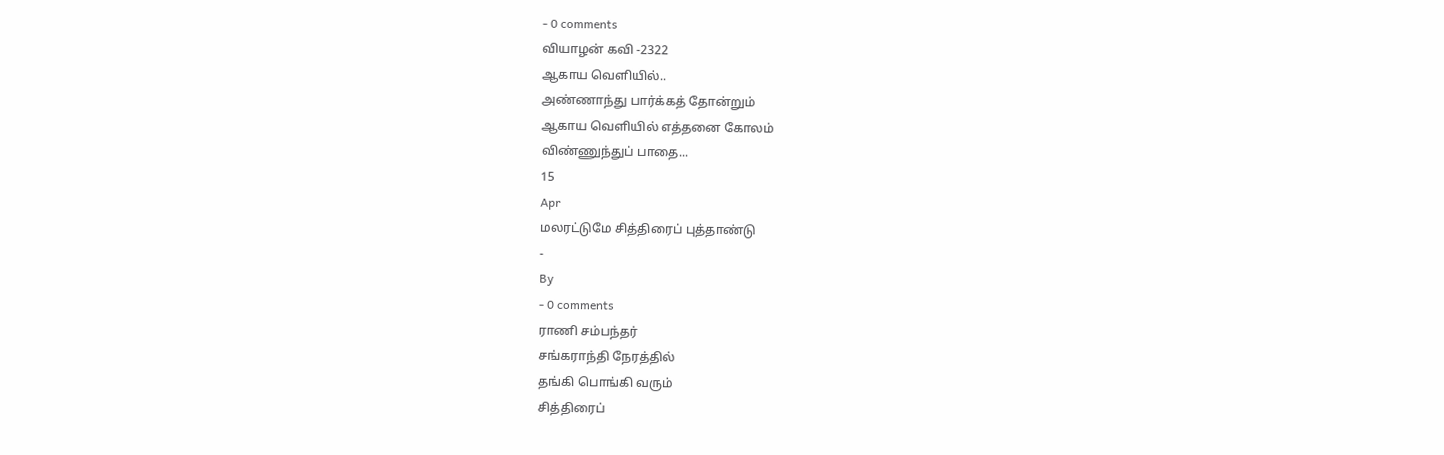- 0 comments
வியாழன் கவி -2322
ஆகாய வெளியில்..
அண்ணாந்து பார்க்கத் தோன்றும்
ஆகாய வெளியில் எத்தனை கோலம்
விண்ணுந்துப் பாதை...
15
Apr
மலரட்டுமே சித்திரைப் புத்தாண்டு
-
By
- 0 comments
ராணி சம்பந்தர்
சங்கராந்தி நேரத்தில்
தங்கி பொங்கி வரும்
சித்திரைப்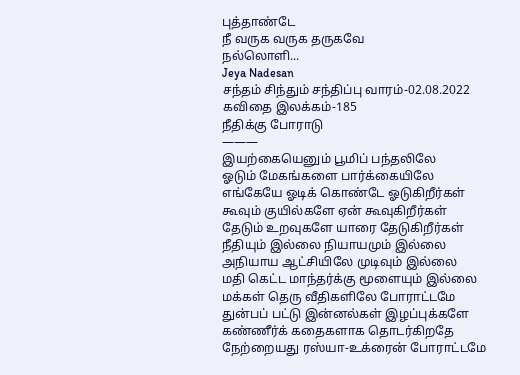புத்தாண்டே
நீ வருக வருக தருகவே
நல்லொளி...
Jeya Nadesan
சந்தம் சிந்தும் சந்திப்பு வாரம்-02.08.2022
கவிதை இலக்கம்-185
நீதிக்கு போராடு
———
இயற்கையெனும் பூமிப் பந்தலிலே
ஓடும் மேகங்களை பார்க்கையிலே
எங்கேயே ஓடிக் கொண்டே ஓடுகிறீர்கள்
கூவும் குயில்களே ஏன் கூவுகிறீர்கள்
தேடும் உறவுகளே யாரை தேடுகிறீர்கள்
நீதியும் இல்லை நியாயமும் இல்லை
அநியாய ஆட்சியிலே முடிவும் இல்லை
மதி கெட்ட மாந்தர்க்கு மூளையும் இல்லை
மக்கள் தெரு வீதிகளிலே போராட்டமே
துன்பப் பட்டு இன்னல்கள் இழப்புக்களே
கண்ணீர்க் கதைகளாக தொடர்கிறதே
நேற்றையது ரஸ்யா-உக்ரைன் போராட்டமே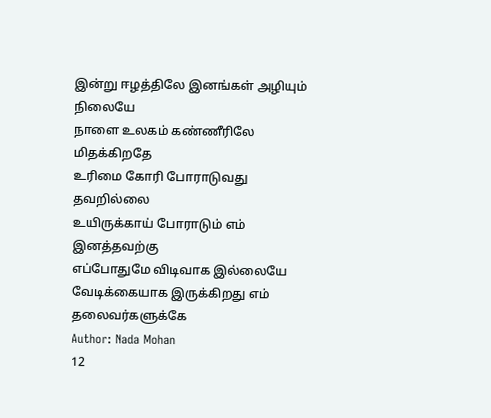இன்று ஈழத்திலே இனங்கள் அழியும் நிலையே
நாளை உலகம் கண்ணீரிலே மிதக்கிறதே
உரிமை கோரி போராடுவது தவறில்லை
உயிருக்காய் போராடும் எம் இனத்தவற்கு
எப்போதுமே விடிவாக இல்லையே
வேடிக்கையாக இருக்கிறது எம் தலைவர்களுக்கே
Author: Nada Mohan
12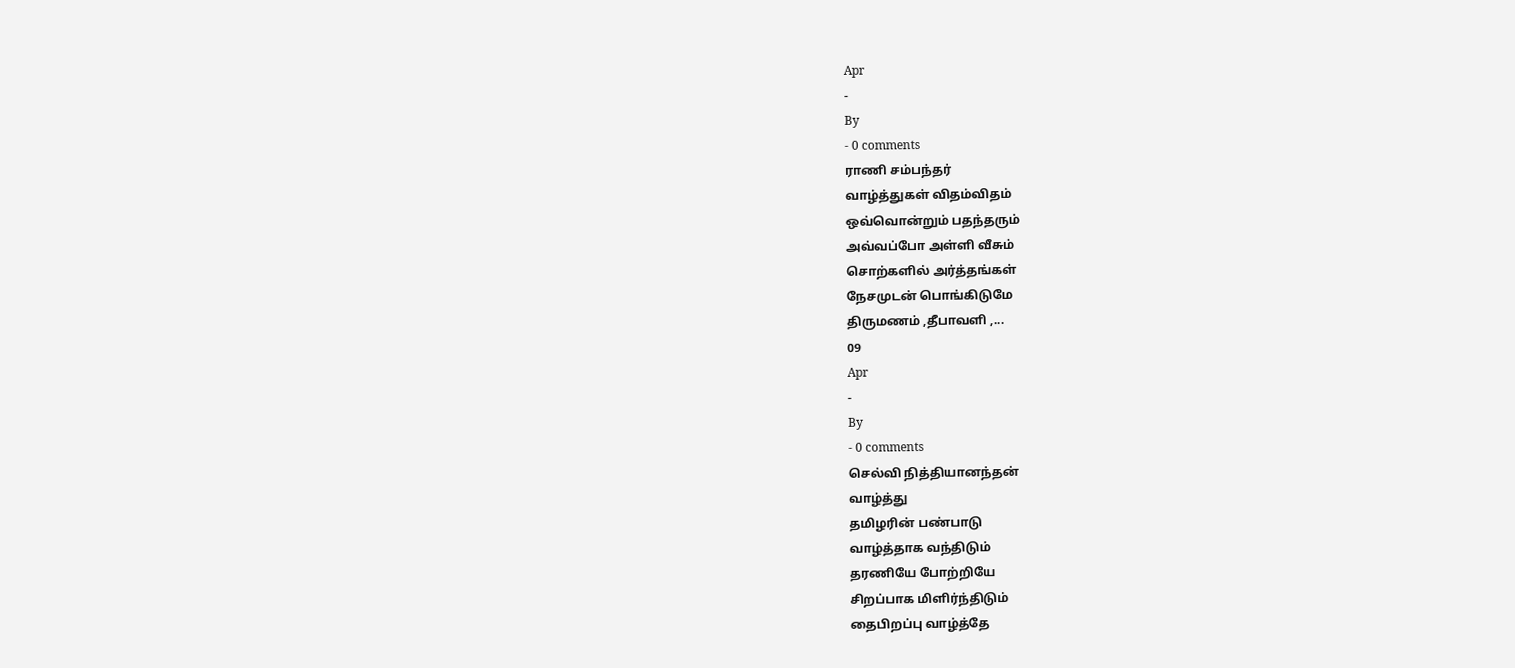Apr
-
By
- 0 comments
ராணி சம்பந்தர்
வாழ்த்துகள் விதம்விதம்
ஒவ்வொன்றும் பதந்தரும்
அவ்வப்போ அள்ளி வீசும்
சொற்களில் அர்த்தங்கள்
நேசமுடன் பொங்கிடுமே
திருமணம் ,தீபாவளி ,...
09
Apr
-
By
- 0 comments
செல்வி நித்தியானந்தன்
வாழ்த்து
தமிழரின் பண்பாடு
வாழ்த்தாக வந்திடும்
தரணியே போற்றியே
சிறப்பாக மிளிர்ந்திடும்
தைபிறப்பு வாழ்த்தே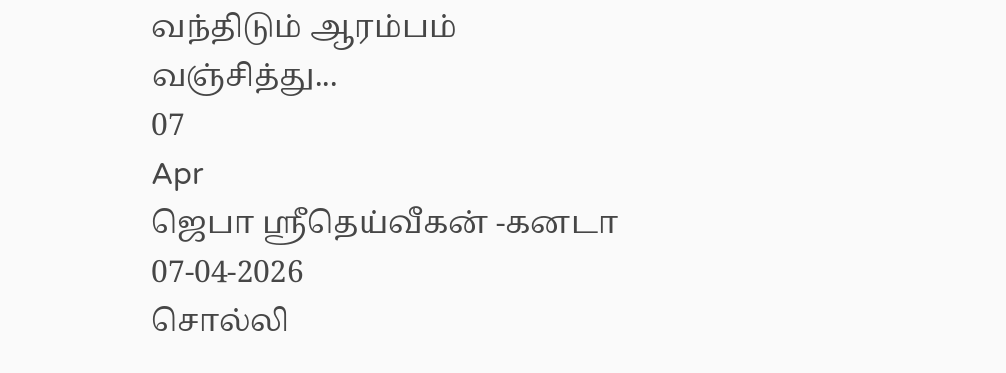வந்திடும் ஆரம்பம்
வஞ்சித்து...
07
Apr
ஜெபா ஸ்ரீதெய்வீகன் -கனடா
07-04-2026
சொல்லி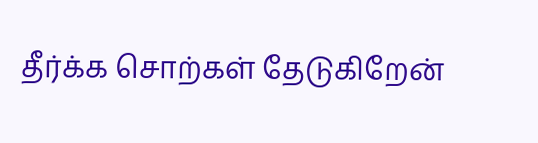தீர்க்க சொற்கள் தேடுகிறேன்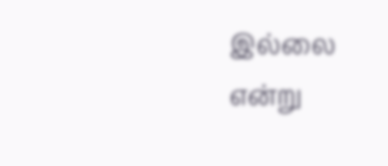இல்லை என்று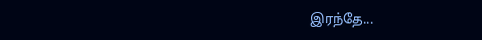இரந்தே...